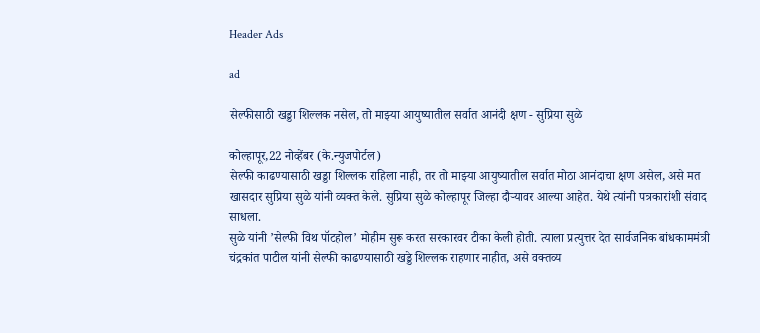Header Ads

ad

सेल्फीसाठी खड्डा शिल्लक नसेल, तो माझ्या आयुष्यातील सर्वात आनंदी क्षण - सुप्रिया सुळे

कोल्हापूर,22 नोव्हेंबर (के.न्युजपोर्टल)
सेल्फी काढण्यासाठी खड्डा शिल्लक राहिला नाही, तर तो माझ्या आयुष्यातील सर्वात मोठा आनंदाचा क्षण असेल, असे मत खासदार सुप्रिया सुळे यांनी व्यक्त केले. सुप्रिया सुळे कोल्हापूर जिल्हा दौर्‍यावर आल्या आहेत. येथे त्यांनी पत्रकारांशी संवाद साधला.
सुळे यांनी ’सेल्फी विथ पॉटहोल’ मोहीम सुरू करत सरकारवर टीका केली होती. त्याला प्रत्युत्तर देत सार्वजनिक बांधकाममंत्री चंद्रकांत पाटील यांनी सेल्फी काढण्यासाठी खड्डे शिल्लक राहणार नाहीत, असे वक्तव्य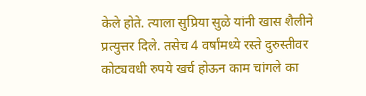केले होते. त्याला सुप्रिया सुळे यांनी खास शैलीने प्रत्युत्तर दिले. तसेच 4 वर्षांमध्ये रस्ते दुरुस्तीवर कोट्यवधी रुपये खर्च होऊन काम चांगले का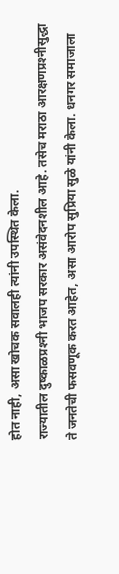होत नाही, असा खोचक सवालही त्यांनी उपस्थित केला.
राज्यातील दुष्काळप्रश्‍नी भाजप सरकार असंवेदनशील आहे. तसेच मराठा आरक्षणप्रश्‍नीसुद्धा ते जनतेची फसवणूक करत आहेत, असा आरोप सुप्रिया सुळे यांनी केला. धनगर समाजाला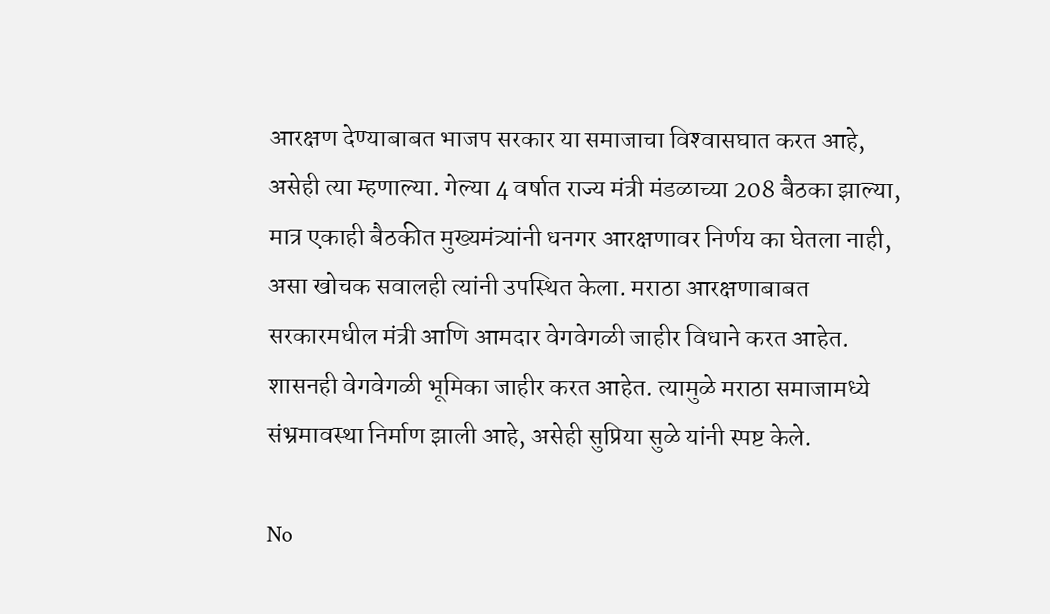आरक्षण देण्याबाबत भाजप सरकार या समाजाचा विश्‍वासघात करत आहे, असेही त्या म्हणाल्या. गेल्या 4 वर्षात राज्य मंत्री मंडळाच्या 208 बैठका झाल्या, मात्र एकाही बैठकीत मुख्यमंत्र्यांनी धनगर आरक्षणावर निर्णय का घेतला नाही, असा खोचक सवालही त्यांनी उपस्थित केला. मराठा आरक्षणाबाबत सरकारमधील मंत्री आणि आमदार वेगवेगळी जाहीर विधाने करत आहेत. शासनही वेगवेगळी भूमिका जाहीर करत आहेत. त्यामुळे मराठा समाजामध्ये संभ्रमावस्था निर्माण झाली आहे, असेही सुप्रिया सुळे यांनी स्पष्ट केले.

No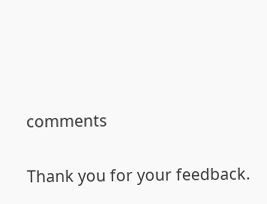comments

Thank you for your feedback.